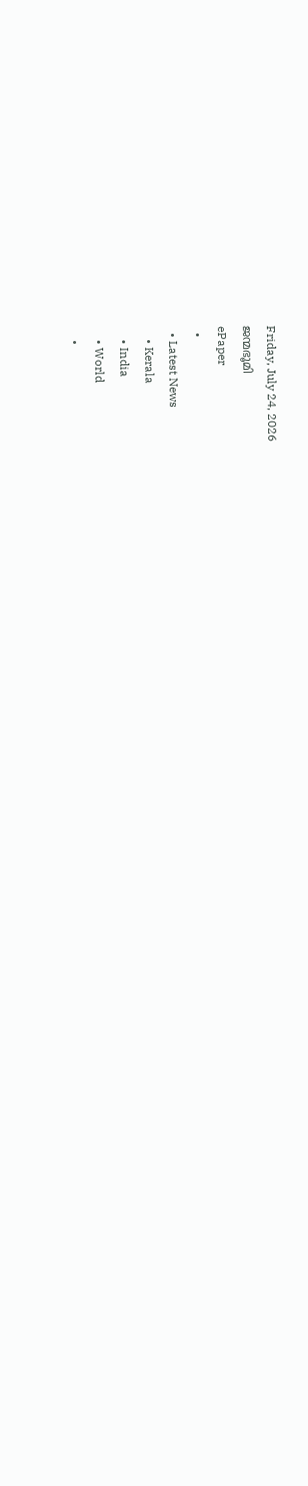Friday, July 24, 2026
ജന്മഭൂമി
ePaper
  •
  • Latest News
    • Kerala
    • India
    • World
    •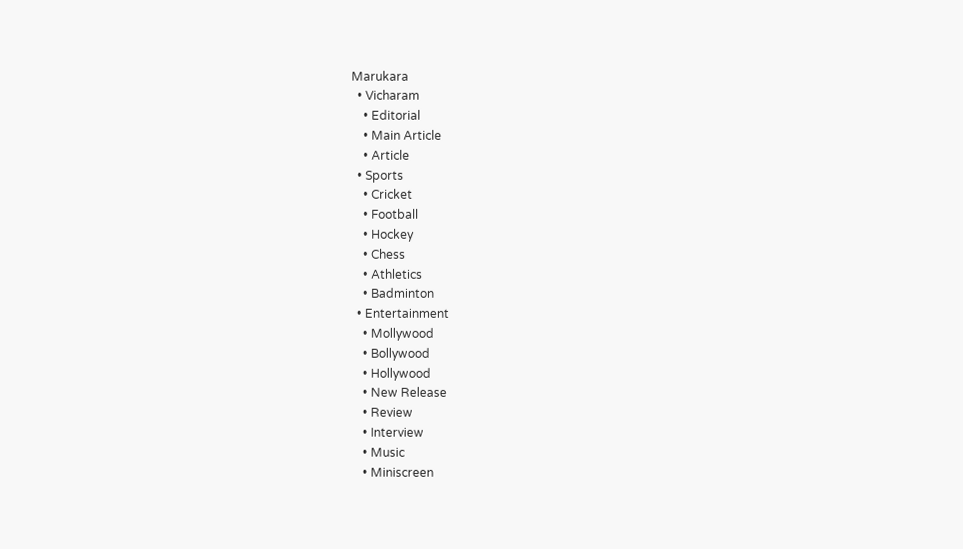Marukara
  • Vicharam
    • Editorial
    • Main Article
    • Article
  • Sports
    • Cricket
    • Football
    • Hockey
    • Chess
    • Athletics
    • Badminton
  • Entertainment
    • Mollywood
    • Bollywood
    • Hollywood
    • New Release
    • Review
    • Interview
    • Music
    • Miniscreen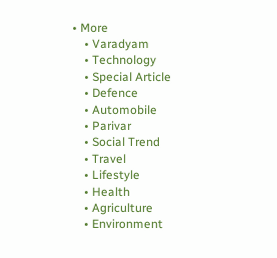• More
    • Varadyam
    • Technology
    • Special Article
    • Defence
    • Automobile
    • Parivar
    • Social Trend
    • Travel
    • Lifestyle
    • Health
    • Agriculture
    • Environment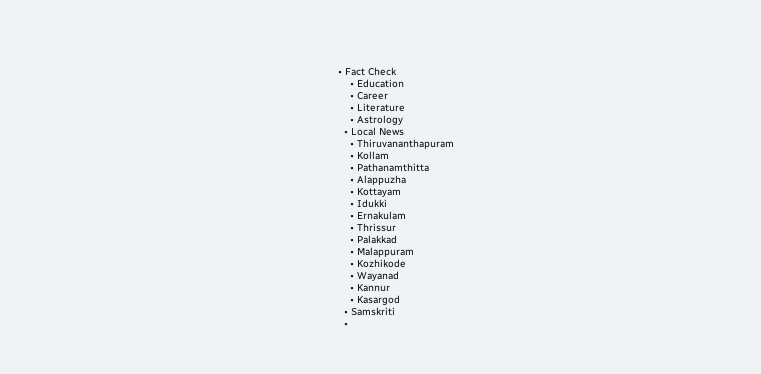• Fact Check
    • Education
    • Career
    • Literature
    • Astrology
  • Local News
    • Thiruvananthapuram
    • Kollam
    • Pathanamthitta
    • Alappuzha
    • Kottayam
    • Idukki
    • Ernakulam
    • Thrissur
    • Palakkad
    • Malappuram
    • Kozhikode
    • Wayanad
    • Kannur
    • Kasargod
  • Samskriti
  •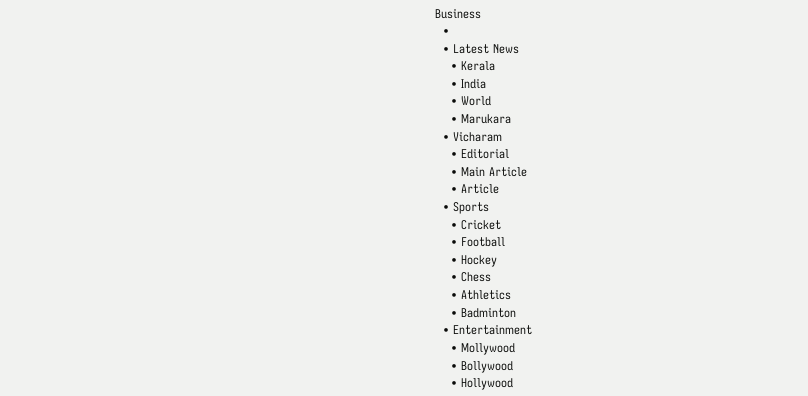Business
  •
  • Latest News
    • Kerala
    • India
    • World
    • Marukara
  • Vicharam
    • Editorial
    • Main Article
    • Article
  • Sports
    • Cricket
    • Football
    • Hockey
    • Chess
    • Athletics
    • Badminton
  • Entertainment
    • Mollywood
    • Bollywood
    • Hollywood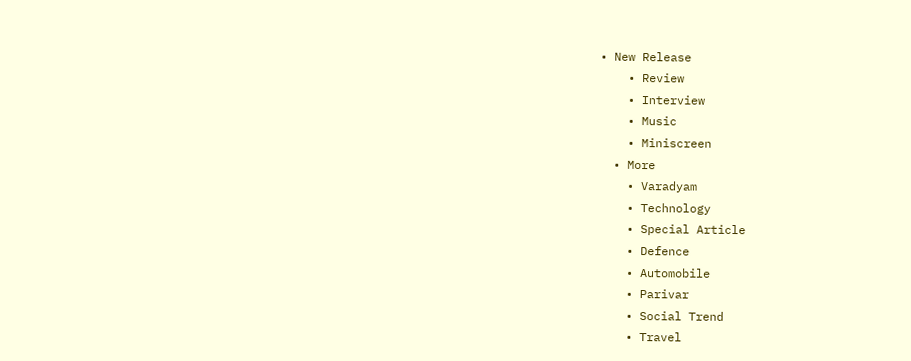• New Release
    • Review
    • Interview
    • Music
    • Miniscreen
  • More
    • Varadyam
    • Technology
    • Special Article
    • Defence
    • Automobile
    • Parivar
    • Social Trend
    • Travel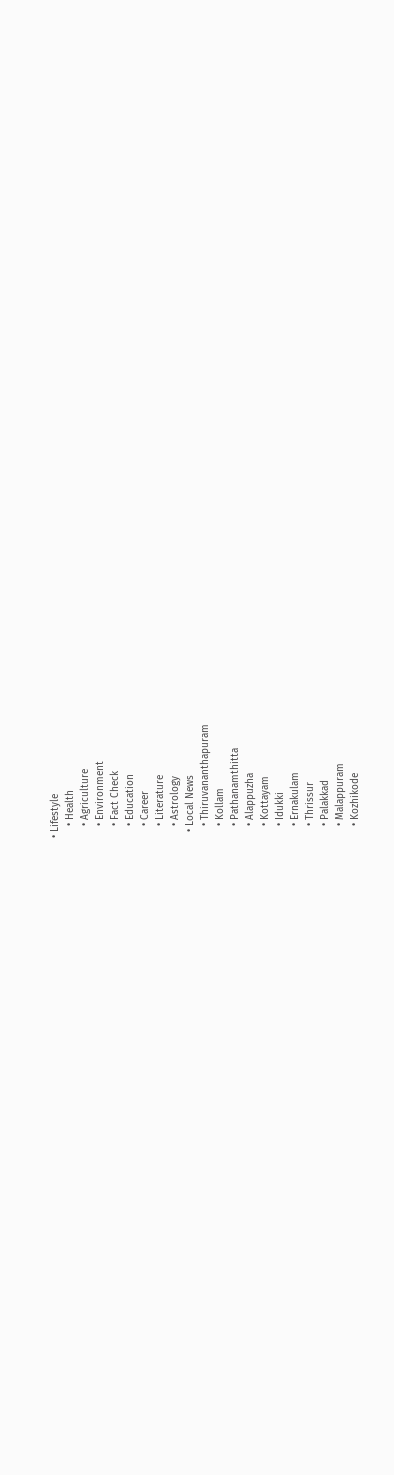• Lifestyle
    • Health
    • Agriculture
    • Environment
    • Fact Check
    • Education
    • Career
    • Literature
    • Astrology
  • Local News
    • Thiruvananthapuram
    • Kollam
    • Pathanamthitta
    • Alappuzha
    • Kottayam
    • Idukki
    • Ernakulam
    • Thrissur
    • Palakkad
    • Malappuram
    • Kozhikode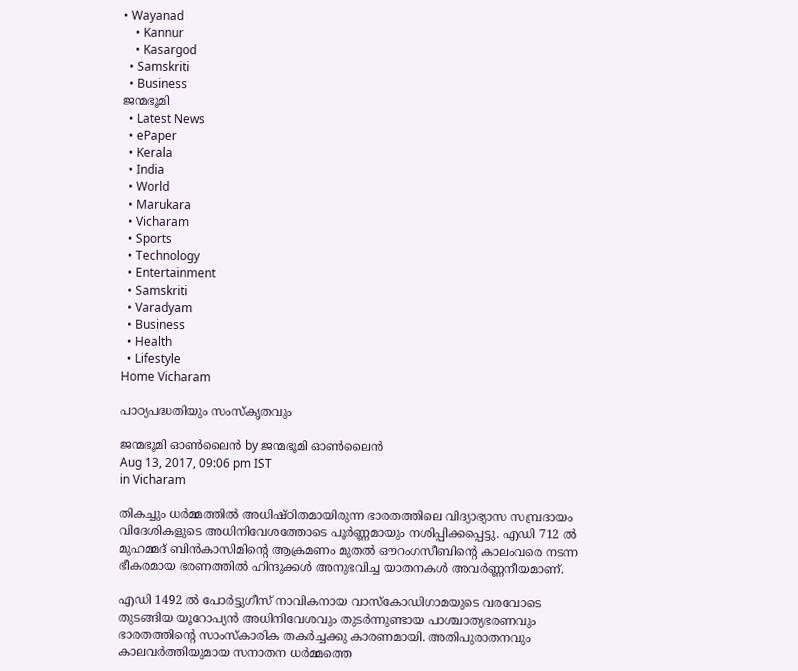• Wayanad
    • Kannur
    • Kasargod
  • Samskriti
  • Business
ജന്മഭൂമി
  • Latest News
  • ePaper
  • Kerala
  • India
  • World
  • Marukara
  • Vicharam
  • Sports
  • Technology
  • Entertainment
  • Samskriti
  • Varadyam
  • Business
  • Health
  • Lifestyle
Home Vicharam

പാഠ്യപദ്ധതിയും സംസ്‌കൃതവും

ജന്മഭൂമി ഓണ്‍ലൈന്‍ by ജന്മഭൂമി ഓണ്‍ലൈന്‍
Aug 13, 2017, 09:06 pm IST
in Vicharam

തികച്ചും ധര്‍മ്മത്തില്‍ അധിഷ്ഠിതമായിരുന്ന ഭാരതത്തിലെ വിദ്യാഭ്യാസ സമ്പ്രദായം വിദേശികളുടെ അധിനിവേശത്തോടെ പൂര്‍ണ്ണമായും നശിപ്പിക്കപ്പെട്ടു. എഡി 712 ല്‍ മുഹമ്മദ് ബിന്‍കാസിമിന്റെ ആക്രമണം മുതല്‍ ഔറംഗസീബിന്റെ കാലംവരെ നടന്ന ഭീകരമായ ഭരണത്തില്‍ ഹിന്ദുക്കള്‍ അനുഭവിച്ച യാതനകള്‍ അവര്‍ണ്ണനീയമാണ്.

എഡി 1492 ല്‍ പോര്‍ട്ടുഗീസ് നാവികനായ വാസ്‌കോഡിഗാമയുടെ വരവോടെ തുടങ്ങിയ യൂറോപ്യന്‍ അധിനിവേശവും തുടര്‍ന്നുണ്ടായ പാശ്ചാത്യഭരണവും ഭാരതത്തിന്റെ സാംസ്‌കാരിക തകര്‍ച്ചക്കു കാരണമായി. അതിപുരാതനവും കാലവര്‍ത്തിയുമായ സനാതന ധര്‍മ്മത്തെ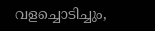വളച്ചൊടിച്ചും,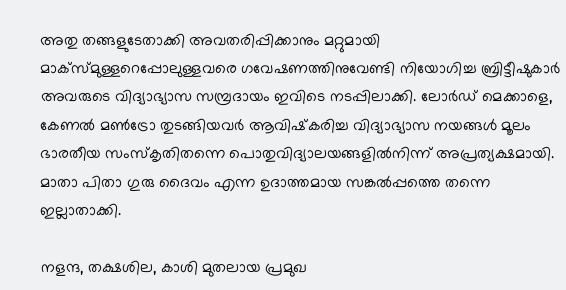അതു തങ്ങളുടേതാക്കി അവതരിപ്പിക്കാനും മറ്റുമായി മാക്‌സ്മുള്ളറെപ്പോലുള്ളവരെ ഗവേഷണത്തിനുവേണ്ടി നിയോഗിച്ച ബ്രിട്ടീഷുകാര്‍ അവരുടെ വിദ്യാഭ്യാസ സമ്പ്രദായം ഇവിടെ നടപ്പിലാക്കി. ലോര്‍ഡ് മെക്കാളെ, കേണല്‍ മണ്‍ട്രോ തുടങ്ങിയവര്‍ ആവിഷ്‌കരിച്ച വിദ്യാഭ്യാസ നയങ്ങള്‍ മൂലം ഭാരതീയ സംസ്‌കൃതിതന്നെ പൊതുവിദ്യാലയങ്ങളില്‍നിന്ന് അപ്രത്യക്ഷമായി. മാതാ പിതാ ഗുരു ദൈവം എന്ന ഉദാത്തമായ സങ്കല്‍പ്പത്തെ തന്നെ ഇല്ലാതാക്കി.

നളന്ദ, തക്ഷശില, കാശി മുതലായ പ്രമുഖ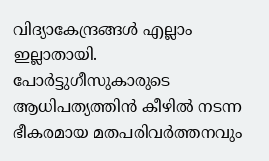വിദ്യാകേന്ദ്രങ്ങള്‍ എല്ലാം ഇല്ലാതായി. പോര്‍ട്ടുഗീസുകാരുടെ ആധിപത്യത്തിന്‍ കീഴില്‍ നടന്ന ഭീകരമായ മതപരിവര്‍ത്തനവും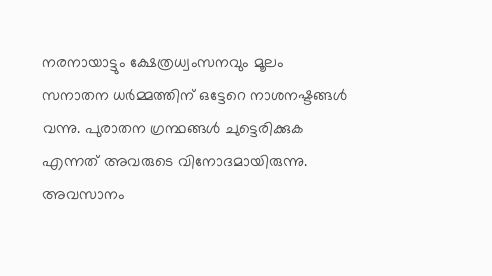നരനായാട്ടും ക്ഷേത്രധ്വംസനവും മൂലം സനാതന ധര്‍മ്മത്തിന് ഒട്ടേറെ നാശനഷ്ടങ്ങള്‍ വന്നു. പുരാതന ഗ്രന്ഥങ്ങള്‍ ചുട്ടെരിക്കുക എന്നത് അവരുടെ വിനോദമായിരുന്നു. അവസാനം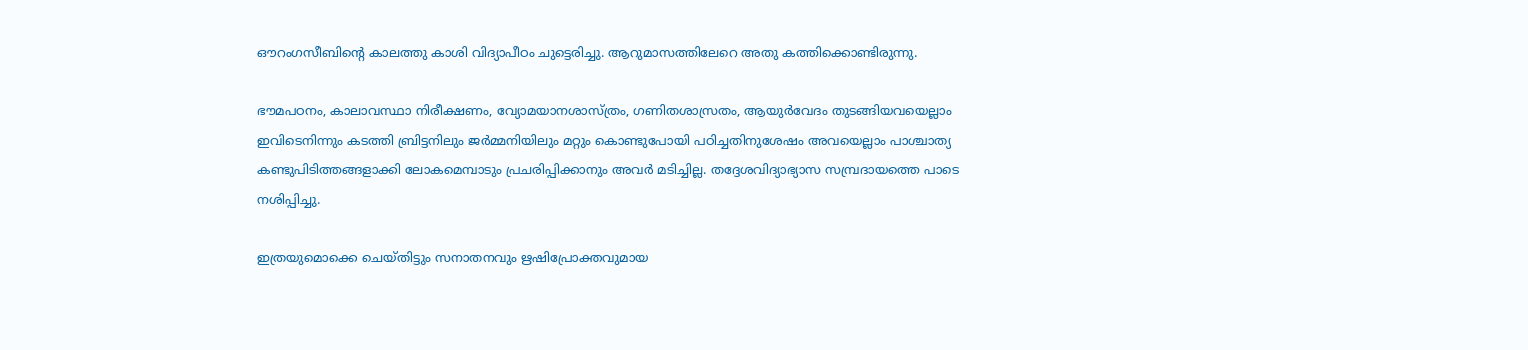ഔറംഗസീബിന്റെ കാലത്തു കാശി വിദ്യാപീഠം ചുട്ടെരിച്ചു. ആറുമാസത്തിലേറെ അതു കത്തിക്കൊണ്ടിരുന്നു.

ഭൗമപഠനം, കാലാവസ്ഥാ നിരീക്ഷണം, വ്യോമയാനശാസ്ത്രം, ഗണിതശാസ്രതം, ആയുര്‍വേദം തുടങ്ങിയവയെല്ലാം ഇവിടെനിന്നും കടത്തി ബ്രിട്ടനിലും ജര്‍മ്മനിയിലും മറ്റും കൊണ്ടുപോയി പഠിച്ചതിനുശേഷം അവയെല്ലാം പാശ്ചാത്യ കണ്ടുപിടിത്തങ്ങളാക്കി ലോകമെമ്പാടും പ്രചരിപ്പിക്കാനും അവര്‍ മടിച്ചില്ല. തദ്ദേശവിദ്യാഭ്യാസ സമ്പ്രദായത്തെ പാടെ നശിപ്പിച്ചു.

ഇത്രയുമൊക്കെ ചെയ്തിട്ടും സനാതനവും ഋഷിപ്രോക്തവുമായ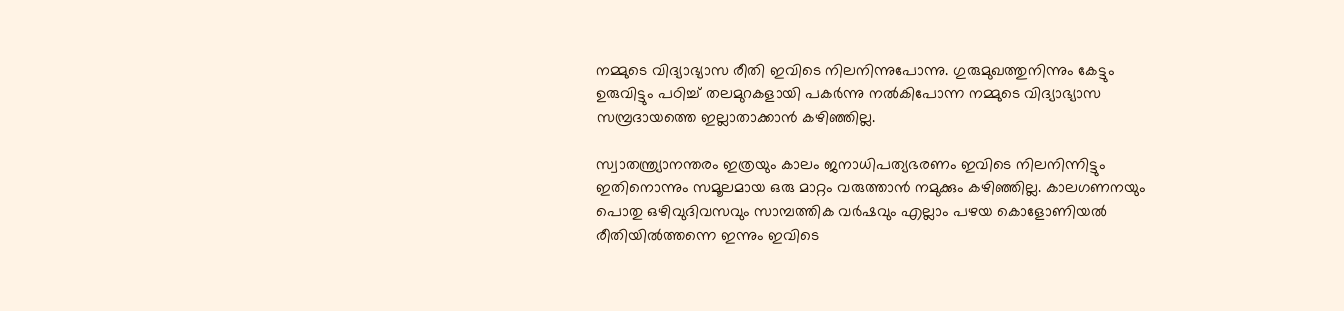നമ്മുടെ വിദ്യാഭ്യാസ രീതി ഇവിടെ നിലനിന്നുപോന്നു. ഗുരുമുഖത്തുനിന്നും കേട്ടും ഉരുവിട്ടും പഠിച്ച് തലമുറകളായി പകര്‍ന്നു നല്‍കിപോന്ന നമ്മുടെ വിദ്യാഭ്യാസ സമ്പ്രദായത്തെ ഇല്ലാതാക്കാന്‍ കഴിഞ്ഞില്ല.

സ്വാതന്ത്ര്യാനന്തരം ഇത്രയും കാലം ജനാധിപത്യഭരണം ഇവിടെ നിലനിന്നിട്ടും ഇതിനൊന്നും സമൂലമായ ഒരു മാറ്റം വരുത്താന്‍ നമുക്കും കഴിഞ്ഞില്ല. കാലഗണനയും പൊതു ഒഴിവുദിവസവും സാമ്പത്തിക വര്‍ഷവും എല്ലാം പഴയ കൊളോണിയല്‍ രീതിയില്‍ത്തന്നെ ഇന്നും ഇവിടെ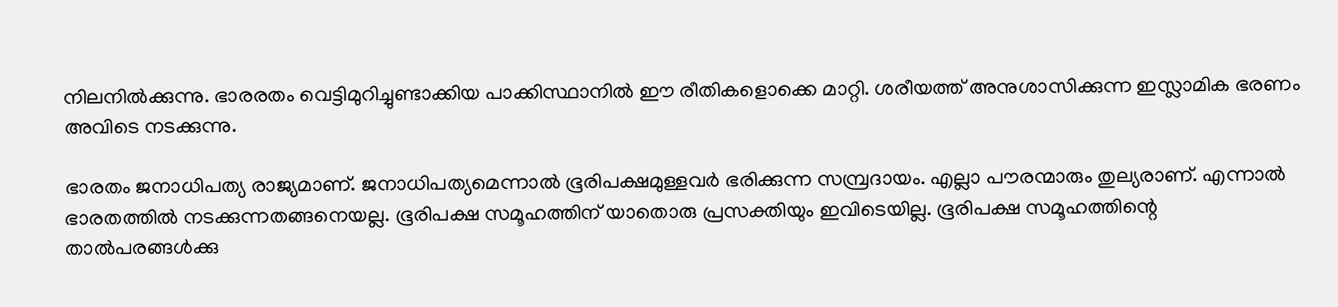നിലനില്‍ക്കുന്നു. ഭാരരതം വെട്ടിമുറിച്ചുണ്ടാക്കിയ പാക്കിസ്ഥാനില്‍ ഈ രീതികളൊക്കെ മാറ്റി. ശരീയത്ത് അനുശാസിക്കുന്ന ഇസ്ലാമിക ഭരണം അവിടെ നടക്കുന്നു.

ഭാരതം ജനാധിപത്യ രാജ്യമാണ്. ജനാധിപത്യമെന്നാല്‍ ഭൂരിപക്ഷമുള്ളവര്‍ ഭരിക്കുന്ന സമ്പ്രദായം. എല്ലാ പൗരന്മാരും തുല്യരാണ്. എന്നാല്‍ ഭാരതത്തില്‍ നടക്കുന്നതങ്ങനെയല്ല. ഭൂരിപക്ഷ സമൂഹത്തിന് യാതൊരു പ്രസക്തിയും ഇവിടെയില്ല. ഭൂരിപക്ഷ സമൂഹത്തിന്റെ താല്‍പരങ്ങള്‍ക്കു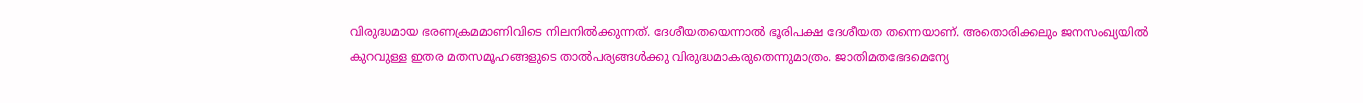വിരുദ്ധമായ ഭരണക്രമമാണിവിടെ നിലനില്‍ക്കുന്നത്. ദേശീയതയെന്നാല്‍ ഭൂരിപക്ഷ ദേശീയത തന്നെയാണ്. അതൊരിക്കലും ജനസംഖ്യയില്‍ കുറവുള്ള ഇതര മതസമൂഹങ്ങളുടെ താല്‍പര്യങ്ങള്‍ക്കു വിരുദ്ധമാകരുതെന്നുമാത്രം. ജാതിമതഭേദമെന്യേ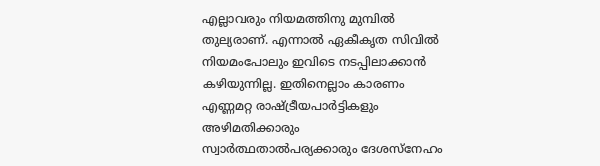എല്ലാവരും നിയമത്തിനു മുമ്പില്‍ തുല്യരാണ്. എന്നാല്‍ ഏകീകൃത സിവില്‍ നിയമംപോലും ഇവിടെ നടപ്പിലാക്കാന്‍ കഴിയുന്നില്ല. ഇതിനെല്ലാം കാരണം എണ്ണമറ്റ രാഷ്‌ട്രീയപാര്‍ട്ടികളും അഴിമതിക്കാരും സ്വാര്‍ത്ഥതാല്‍പര്യക്കാരും ദേശസ്‌നേഹം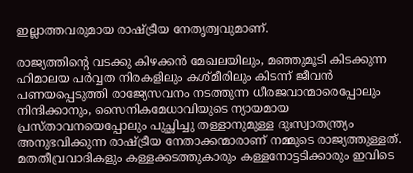ഇല്ലാത്തവരുമായ രാഷ്‌ട്രീയ നേതൃത്വവുമാണ്.

രാജ്യത്തിന്റെ വടക്കു കിഴക്കന്‍ മേഖലയിലും, മഞ്ഞുമൂടി കിടക്കുന്ന ഹിമാലയ പര്‍വ്വത നിരകളിലും കശ്മീരിലും കിടന്ന് ജീവന്‍ പണയപ്പെടുത്തി രാജ്യേസവനം നടത്തുന്ന ധീരജവാന്മാരെപ്പോലും നിന്ദിക്കാനും, സൈനികമേധാവിയുടെ ന്യായമായ പ്രസ്താവനയെപ്പോലും പുച്ഛിച്ചു തള്ളാനുമുള്ള ദുഃസ്വാതന്ത്ര്യം അനുഭവിക്കുന്ന രാഷ്‌ട്രീയ നേതാക്കന്മാരാണ് നമ്മുടെ രാജ്യത്തുള്ളത്. മതതീവ്രവാദികളും കള്ളക്കടത്തുകാരും കള്ളനോട്ടടിക്കാരും ഇവിടെ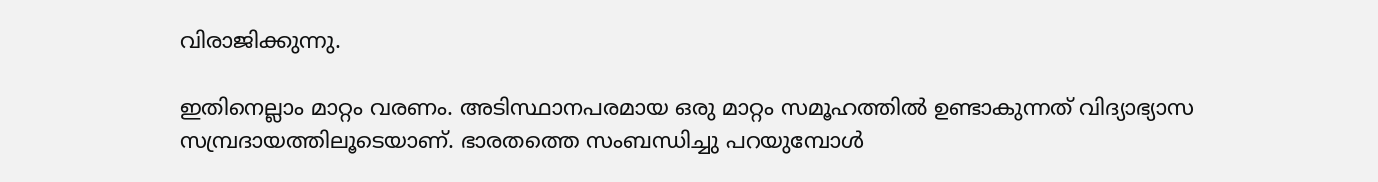വിരാജിക്കുന്നു.

ഇതിനെല്ലാം മാറ്റം വരണം. അടിസ്ഥാനപരമായ ഒരു മാറ്റം സമൂഹത്തില്‍ ഉണ്ടാകുന്നത് വിദ്യാഭ്യാസ സമ്പ്രദായത്തിലൂടെയാണ്. ഭാരതത്തെ സംബന്ധിച്ചു പറയുമ്പോള്‍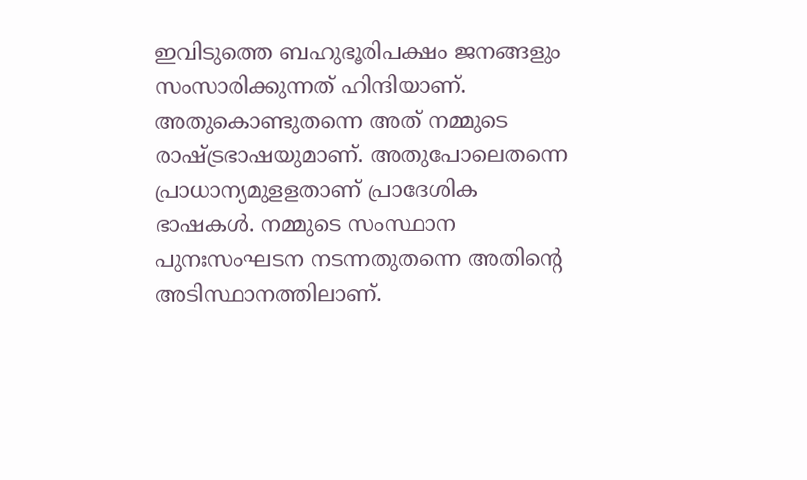ഇവിടുത്തെ ബഹുഭൂരിപക്ഷം ജനങ്ങളും സംസാരിക്കുന്നത് ഹിന്ദിയാണ്. അതുകൊണ്ടുതന്നെ അത് നമ്മുടെ രാഷ്‌ട്രഭാഷയുമാണ്. അതുപോലെതന്നെ പ്രാധാന്യമുളളതാണ് പ്രാദേശിക ഭാഷകള്‍. നമ്മുടെ സംസ്ഥാന പുനഃസംഘടന നടന്നതുതന്നെ അതിന്റെ അടിസ്ഥാനത്തിലാണ്.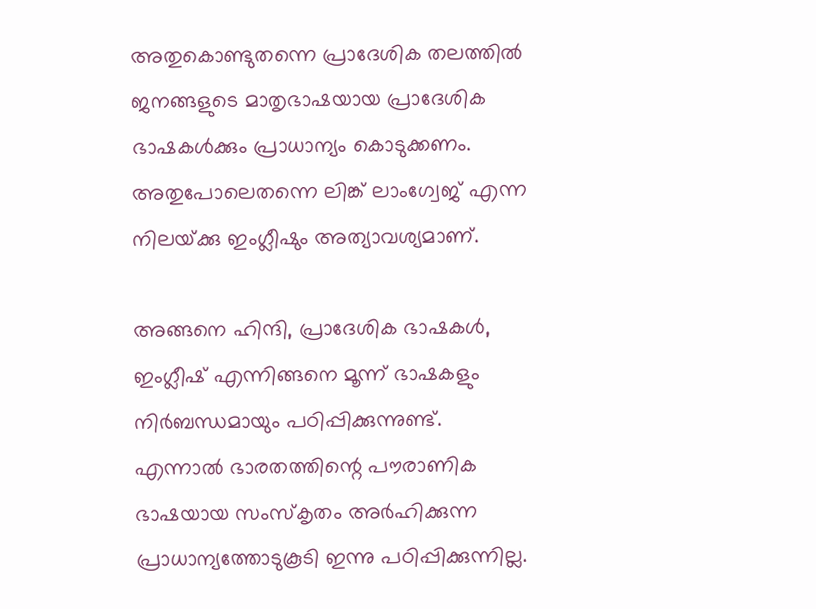അതുകൊണ്ടുതന്നെ പ്രാദേശിക തലത്തില്‍ ജനങ്ങളുടെ മാതൃഭാഷയായ പ്രാദേശിക ഭാഷകള്‍ക്കും പ്രാധാന്യം കൊടുക്കണം. അതുപോലെതന്നെ ലിങ്ക് ലാംഗ്വേജ് എന്ന നിലയ്‌ക്കു ഇംഗ്ലീഷും അത്യാവശ്യമാണ്.

അങ്ങനെ ഹിന്ദി, പ്രാദേശിക ഭാഷകള്‍, ഇംഗ്ലീഷ് എന്നിങ്ങനെ മൂന്ന് ഭാഷകളും നിര്‍ബന്ധമായും പഠിപ്പിക്കുന്നുണ്ട്. എന്നാല്‍ ഭാരതത്തിന്റെ പൗരാണിക ഭാഷയായ സംസ്‌കൃതം അര്‍ഹിക്കുന്ന പ്രാധാന്യത്തോടുകൂടി ഇന്നു പഠിപ്പിക്കുന്നില്ല.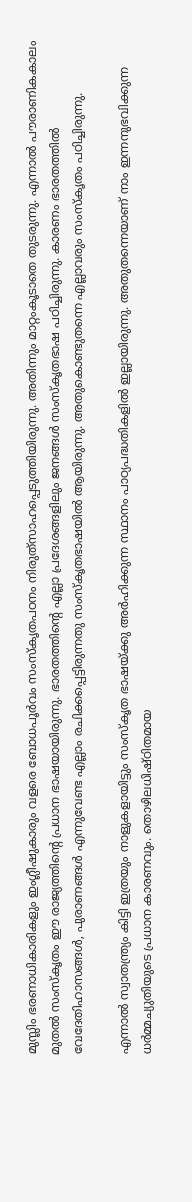മുസ്ലിം ഭരണാധികാരികളും ഇംഗ്ലീഷുകാരും വളരെ ബോധപൂര്‍വം സംസ്‌കൃതപഠനം നിരുത്‌സാഹപ്പെടുത്തിയിരുന്നു. അതിന്നും മാറ്റംകൂടാതെ തുടരുന്നു. എന്നാല്‍ പൗരാണികകാലം മുതല്‍ സംസ്‌കൃതം ഈ രാജ്യത്തിന്റെ പ്രധാന ഭാഷയായിരുന്നു. ഭാരതത്തിന്റെ എല്ലാ പ്രദേശങ്ങളിലും ജനങ്ങള്‍ സംസ്‌കൃതഭാഷ പഠിച്ചിരുന്നു. കാരണം ഭാരതത്തില്‍ വേദേതിഹാസങ്ങള്‍, പുരാണങ്ങള്‍ എന്നുവേണ്ട എല്ലാം രചിക്കപ്പെട്ടിരുന്നതു സംസ്‌കൃതഭാഷയില്‍ ആയിരുന്നു. അതുകൊണ്ടുതന്നെ എല്ലാവരും സംസ്‌കൃതം പഠിച്ചിരുന്നു.

എന്നാല്‍ സ്വാതന്ത്ര്യം കിട്ടി ഇത്രയും നാളുകളായിട്ടും സംസ്‌കൃത ഭാഷയ്‌ക്കു അര്‍ഹിക്കുന്ന സ്ഥാനം പാഠ്യപദ്ധതികളില്‍ ഇല്ലായിരുന്നു. അതുതന്നെയാണ് നാം ഇന്നനുഭവിക്കുന്ന ധര്‍മ്മച്യുതിയുടെ പ്രധാന കാരണവും. തൊഴിലധിഷ്ഠിതമായ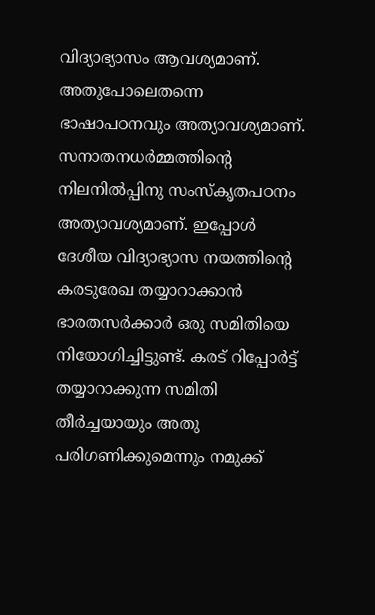വിദ്യാഭ്യാസം ആവശ്യമാണ്. അതുപോലെതന്നെ ഭാഷാപഠനവും അത്യാവശ്യമാണ്. സനാതനധര്‍മ്മത്തിന്റെ നിലനില്‍പ്പിനു സംസ്‌കൃതപഠനം അത്യാവശ്യമാണ്. ഇപ്പോള്‍ ദേശീയ വിദ്യാഭ്യാസ നയത്തിന്റെ കരടുരേഖ തയ്യാറാക്കാന്‍ ഭാരതസര്‍ക്കാര്‍ ഒരു സമിതിയെ നിയോഗിച്ചിട്ടുണ്ട്. കരട് റിപ്പോര്‍ട്ട് തയ്യാറാക്കുന്ന സമിതി തീര്‍ച്ചയായും അതു പരിഗണിക്കുമെന്നും നമുക്ക്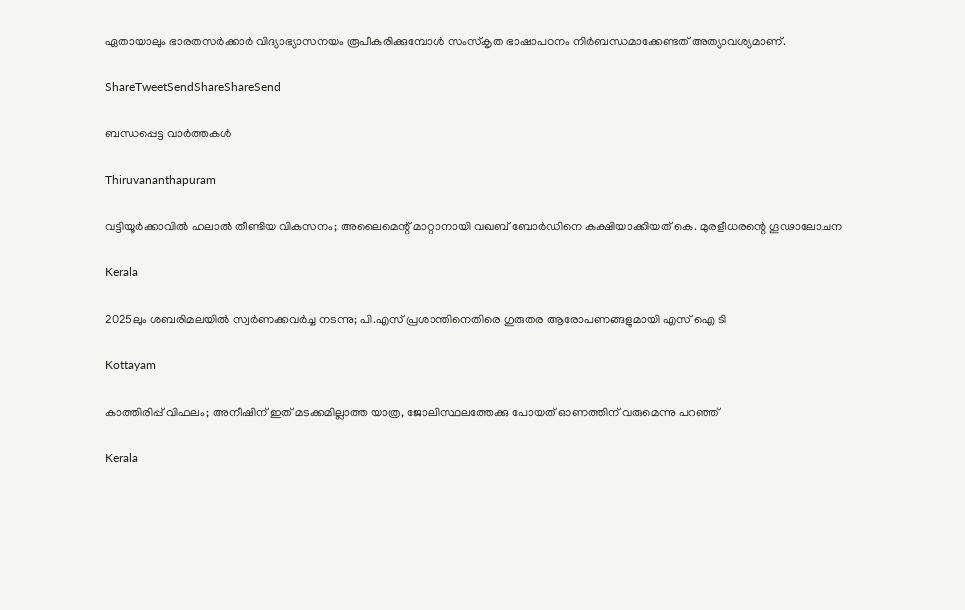ഏതായാലും ഭാരതസര്‍ക്കാര്‍ വിദ്യാഭ്യാസനയം രൂപീകരിക്കുമ്പോള്‍ സംസ്‌കൃത ഭാഷാപഠനം നിര്‍ബന്ധമാക്കേണ്ടത് അത്യാവശ്യമാണ്.

ShareTweetSendShareShareSend

ബന്ധപ്പെട്ട വാര്‍ത്തകള്‍

Thiruvananthapuram

വട്ടിയൂര്‍ക്കാവില്‍ ഹലാല്‍ തീണ്ടിയ വികസനം; അലൈമെന്റ് മാറ്റാനായി വഖബ് ബോര്‍ഡിനെ കക്ഷിയാക്കിയത് കെ. മുരളീധരന്റെ ഗൂഢാലോചന

Kerala

2025ലും ശബരിമലയില്‍ സ്വര്‍ണക്കവര്‍ച്ച നടന്നു; പി.എസ് പ്രശാന്തിനെതിരെ ഗുരുതര ആരോപണങ്ങളുമായി എസ് ഐ ടി

Kottayam

കാത്തിരിപ്പ് വിഫലം; അനീഷിന് ഇത് മടക്കമില്ലാത്ത യാത്ര, ജോലിസ്ഥലത്തേക്കു പോയത് ഓണത്തിന് വരുമെന്നു പറഞ്ഞ്

Kerala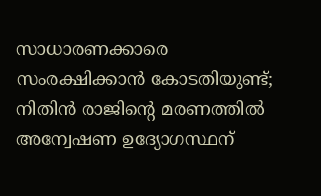സാധാരണക്കാരെ സംരക്ഷിക്കാൻ കോടതിയുണ്ട്; നിതിൻ രാജിന്റെ മരണത്തിൽ അന്വേഷണ ഉദ്യോഗസ്ഥന്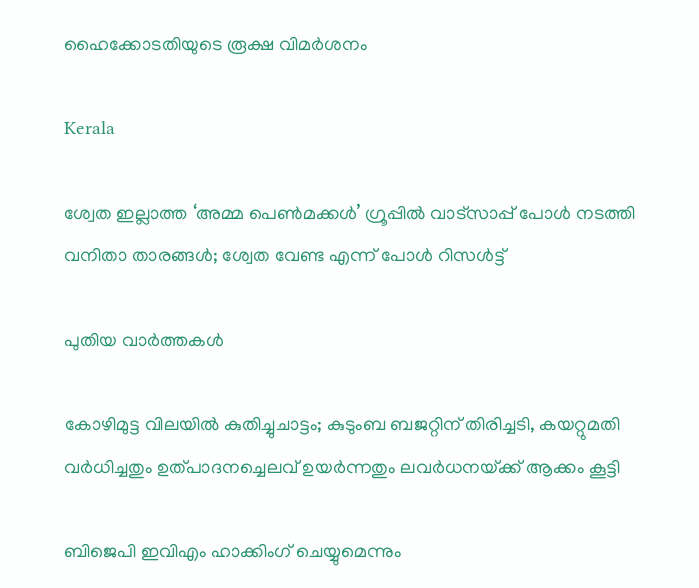ഹൈക്കോടതിയുടെ രൂക്ഷ വിമർശനം

Kerala

ശ്വേത ഇല്ലാത്ത ‘അമ്മ പെൺമക്കൾ’ ഗ്രൂപ്പിൽ വാട്സാപ്പ് പോൾ നടത്തി വനിതാ താരങ്ങൾ; ശ്വേത വേണ്ട എന്ന് പോൾ റിസൾട്ട്

പുതിയ വാര്‍ത്തകള്‍

കോഴിമുട്ട വിലയില്‍ കുതിച്ചുചാട്ടം; കുടുംബ ബജറ്റിന് തിരിച്ചടി, കയറ്റുമതി വര്‍ധിച്ചതും ഉത്പാദനച്ചെലവ് ഉയര്‍ന്നതും ലവര്‍ധനയ്‌ക്ക് ആക്കം കൂട്ടി

ബിജെപി ഇവിഎം ഹാക്കിംഗ് ചെയ്യുമെന്നും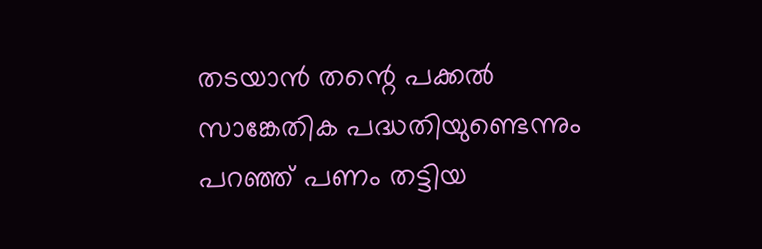തടയാൻ തന്റെ പക്കൽ സാങ്കേതിക പദ്ധതിയുണ്ടെന്നും പറഞ്ഞ് പണം തട്ടിയ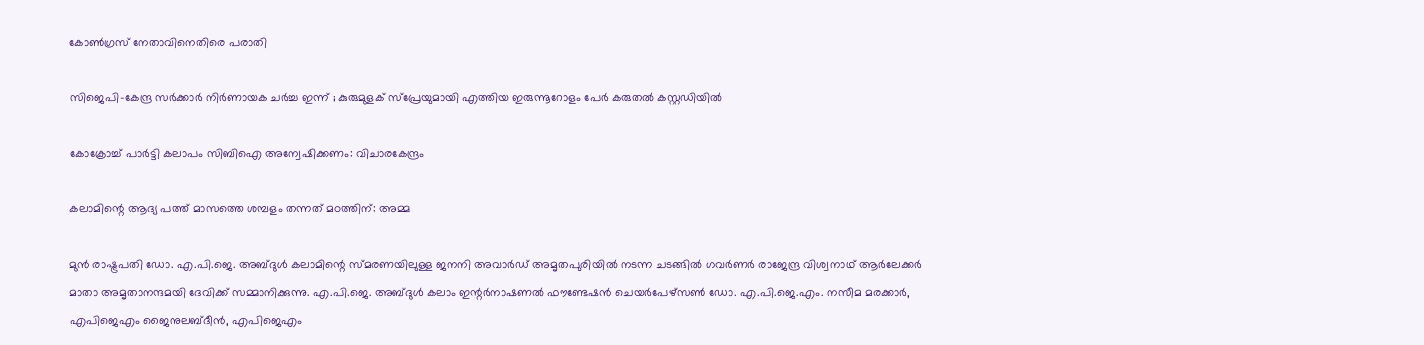കോൺഗ്രസ് നേതാവിനെതിരെ പരാതി

സിജെപി-കേന്ദ്ര സർക്കാർ നിർണായക ചർച്ച ഇന്ന് ; കുരുമുളക് സ്പ്രേയുമായി എത്തിയ ഇരുന്നൂറോളം പേർ കരുതൽ കസ്റ്റഡിയിൽ

കോക്രോച്ച് പാര്‍ട്ടി കലാപം സിബിഐ അന്വേഷിക്കണം: വിചാരകേന്ദ്രം

കലാമിന്റെ ആദ്യ പത്ത് മാസത്തെ ശമ്പളം തന്നത് മഠത്തിന്: അമ്മ

മുന്‍ രാഷ്ട്രപതി ഡോ. എ.പി.ജെ. അബ്ദുള്‍ കലാമിന്റെ സ്മരണയിലുള്ള ജനനി അവാര്‍ഡ് അമൃതപുരിയില്‍ നടന്ന ചടങ്ങില്‍ ഗവര്‍ണര്‍ രാജേന്ദ്ര വിശ്വനാഥ് ആര്‍ലേക്കര്‍ മാതാ അമൃതാനന്ദമയി ദേവിക്ക് സമ്മാനിക്കുന്നു. എ.പി.ജെ. അബ്ദുള്‍ കലാം ഇന്റര്‍നാഷണല്‍ ഫൗണ്ടേഷന്‍ ചെയര്‍പേഴ്‌സണ്‍ ഡോ. എ.പി.ജെ.എം. നസീമ മരക്കാര്‍, എപിജെഎം ജൈനുലബ്ദീന്‍, എപിജെഎം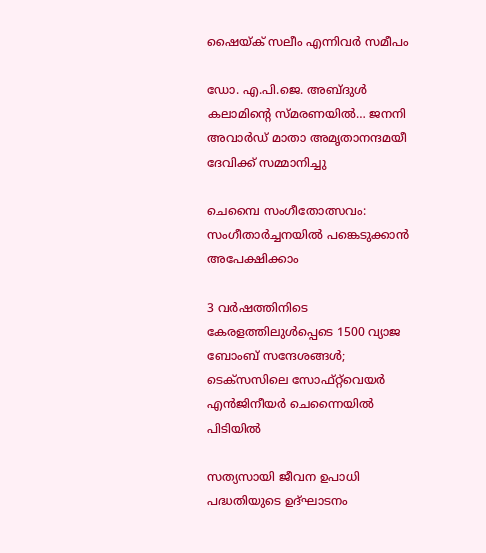ഷൈയ്ക് സലീം എന്നിവര്‍ സമീപം

ഡോ. എ.പി.ജെ. അബ്ദുള്‍ കലാമിന്റെ സ്മരണയില്‍… ജനനി അവാര്‍ഡ് മാതാ അമൃതാനന്ദമയീ ദേവിക്ക് സമ്മാനിച്ചു

ചെമ്പൈ സംഗീതോത്സവം: സംഗീതാര്‍ച്ചനയില്‍ പങ്കെടുക്കാന്‍ അപേക്ഷിക്കാം

3 വർഷത്തിനിടെ കേരളത്തിലുൾപ്പെടെ 1500 വ്യാജ ബോംബ് സന്ദേശങ്ങൾ; ടെക്സസിലെ സോഫ്റ്റ്‌വെയർ എൻജിനീയർ ചെന്നൈയിൽ പിടിയിൽ

സത്യസായി ജീവന ഉപാധി പദ്ധതിയുടെ ഉദ്ഘാടനം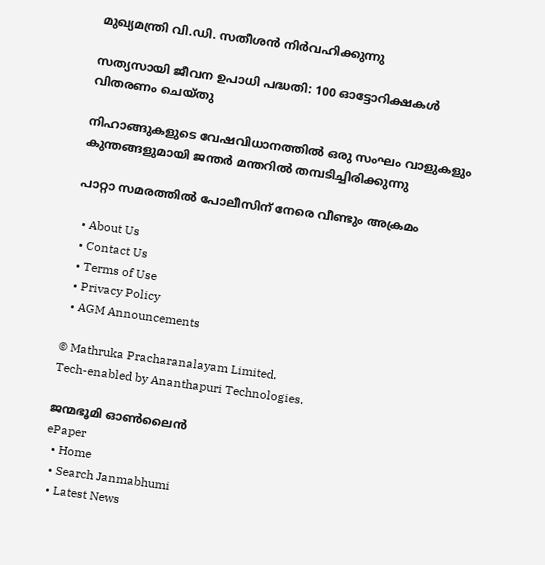മുഖ്യമന്ത്രി വി.ഡി. സതീശന്‍ നിര്‍വഹിക്കുന്നു

സത്യസായി ജീവന ഉപാധി പദ്ധതി: 100 ഓട്ടോറിക്ഷകള്‍ വിതരണം ചെയ്തു

നിഹാങ്ങുകളുടെ വേഷവിധാനത്തില്‍ ഒരു സംഘം വാളുകളും കുന്തങ്ങളുമായി ജന്തര്‍ മന്തറില്‍ തമ്പടിച്ചിരിക്കുന്നു

പാറ്റാ സമരത്തില്‍ പോലീസിന് നേരെ വീണ്ടും അക്രമം

  • About Us
  • Contact Us
  • Terms of Use
  • Privacy Policy
  • AGM Announcements

© Mathruka Pracharanalayam Limited.
Tech-enabled by Ananthapuri Technologies.

ജന്മഭൂമി ഓണ്‍ലൈന്‍
ePaper
  • Home
  • Search Janmabhumi
  • Latest News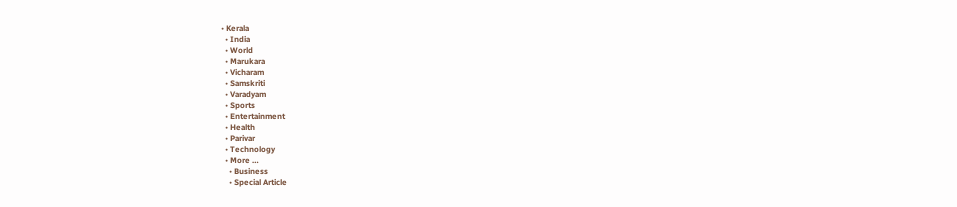• Kerala
  • India
  • World
  • Marukara
  • Vicharam
  • Samskriti
  • Varadyam
  • Sports
  • Entertainment
  • Health
  • Parivar
  • Technology
  • More …
    • Business
    • Special Article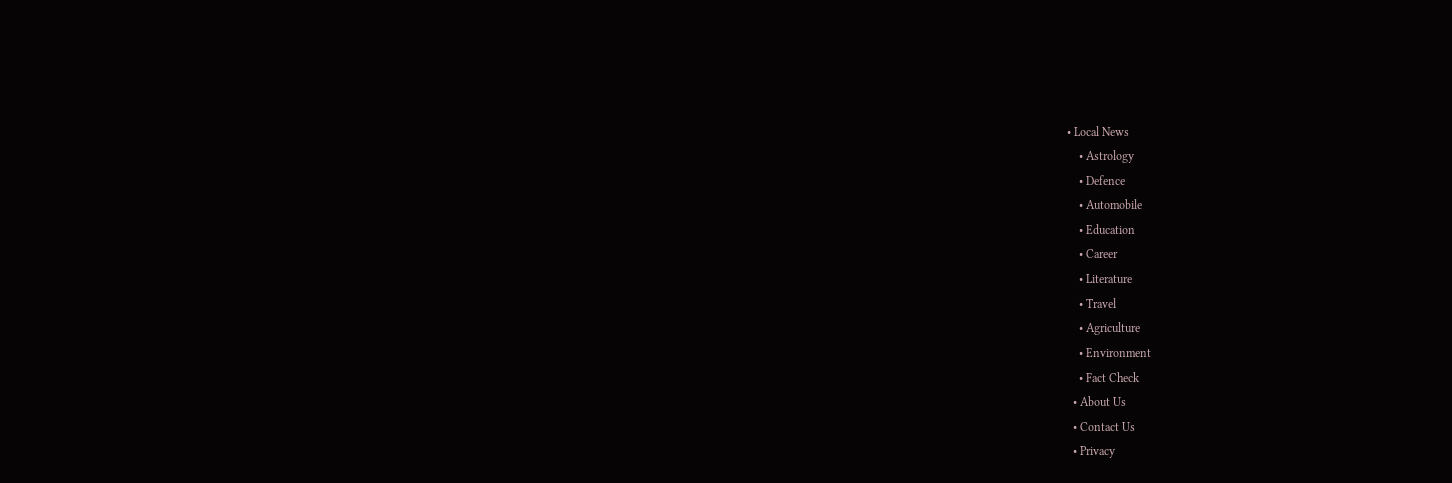• Local News
    • Astrology
    • Defence
    • Automobile
    • Education
    • Career
    • Literature
    • Travel
    • Agriculture
    • Environment
    • Fact Check
  • About Us
  • Contact Us
  • Privacy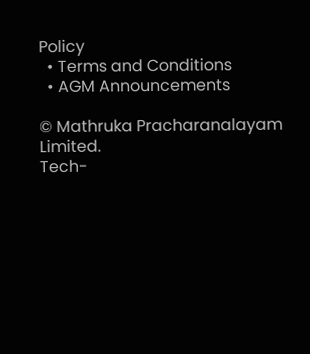Policy
  • Terms and Conditions
  • AGM Announcements

© Mathruka Pracharanalayam Limited.
Tech-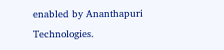enabled by Ananthapuri Technologies.